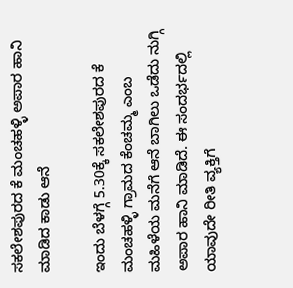ಸಕಲೇಶಪುರದ ಕೆ ಮಂಚಹಳ್ಳಿ ಅಪಾರ ಹಾನಿ ಮಾಡಿದ ಕಾಡು ಆನೆ

ಇಂದು ಬೆಳಗ್ಗೆ 5.30ಕ್ಕೆ ಸಕಲೇಶಪುರದ ಕೆ ಮಂಚಹಳ್ಳಿ ಗ್ರಾಮದ ಕೆಂಚಮ್ಮ ಎಂಬ ಮಹಿಳೆಯ ಮನೆಗೆ ಆನೆ ಬಾಗಿಲು ಒಡೆದು ನುಗ್ಗಿ ಅಪಾರ ಹಾನಿ ಮಾಡಿದೆ. ಈ ಸಂದರ್ಭದಲ್ಲಿ ಯಾವುದೇ ರೀತಿ ವ್ಯಕ್ತಿಗೆ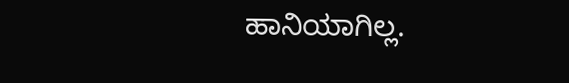ಹಾನಿಯಾಗಿಲ್ಲ.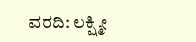ವರದಿ: ಲಕ್ಷ್ಮೀ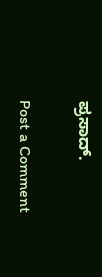ಪ್ರಸಾದ್.

Post a Comment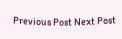Previous Post Next Post